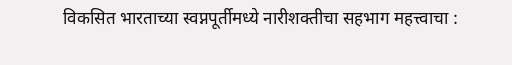विकसित भारताच्या स्वप्नपूर्तीमध्ये नारीशक्तीचा सहभाग महत्त्वाचा :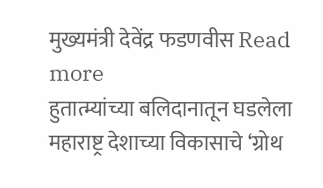मुख्यमंत्री देवेंद्र फडणवीस Read more
हुतात्म्यांच्या बलिदानातून घडलेला महाराष्ट्र देशाच्या विकासाचे ‘ग्रोथ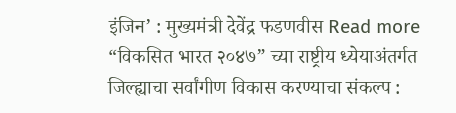इंजिन’ : मुख्यमंत्री देवेंद्र फडणवीस Read more
“विकसित भारत २०४७” च्या राष्ट्रीय ध्येयाअंतर्गत जिल्ह्याचा सर्वांगीण विकास करण्याचा संकल्प :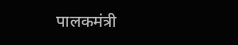पालकमंत्री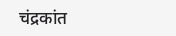चंद्रकांत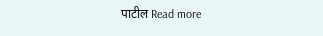पाटील Read more